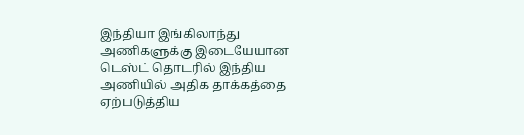இந்தியா இங்கிலாந்து அணிகளுக்கு இடையேயான டெஸ்ட் தொடரில் இந்திய அணியில் அதிக தாக்கத்தை ஏற்படுத்திய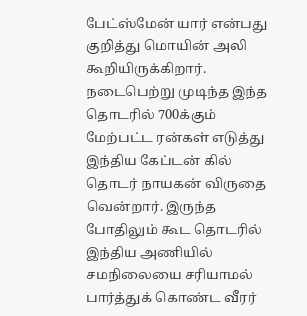பேட்ஸ்மேன் யார் என்பது குறித்து மொயின் அலி கூறியிருக்கிறார்.
நடைபெற்று முடிந்த இந்த தொடரில் 700க்கும் மேற்பட்ட ரன்கள் எடுத்து இந்திய கேப்டன் கில் தொடர் நாயகன் விருதை வென்றார். இருந்த போதிலும் கூட தொடரில் இந்திய அணியில் சமநிலையை சரியாமல் பார்த்துக் கொண்ட வீரர்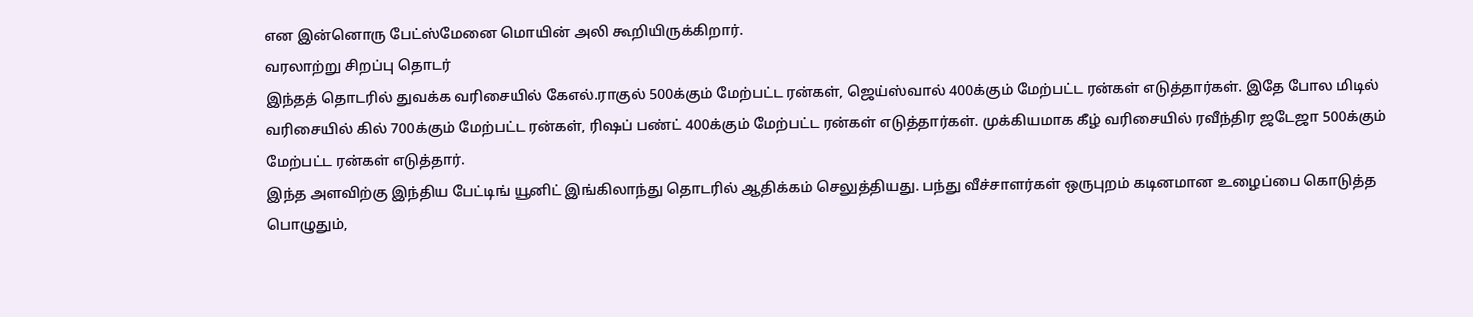என இன்னொரு பேட்ஸ்மேனை மொயின் அலி கூறியிருக்கிறார்.
வரலாற்று சிறப்பு தொடர்
இந்தத் தொடரில் துவக்க வரிசையில் கேஎல்.ராகுல் 500க்கும் மேற்பட்ட ரன்கள், ஜெய்ஸ்வால் 400க்கும் மேற்பட்ட ரன்கள் எடுத்தார்கள். இதே போல மிடில் வரிசையில் கில் 700க்கும் மேற்பட்ட ரன்கள், ரிஷப் பண்ட் 400க்கும் மேற்பட்ட ரன்கள் எடுத்தார்கள். முக்கியமாக கீழ் வரிசையில் ரவீந்திர ஜடேஜா 500க்கும் மேற்பட்ட ரன்கள் எடுத்தார்.
இந்த அளவிற்கு இந்திய பேட்டிங் யூனிட் இங்கிலாந்து தொடரில் ஆதிக்கம் செலுத்தியது. பந்து வீச்சாளர்கள் ஒருபுறம் கடினமான உழைப்பை கொடுத்த பொழுதும்,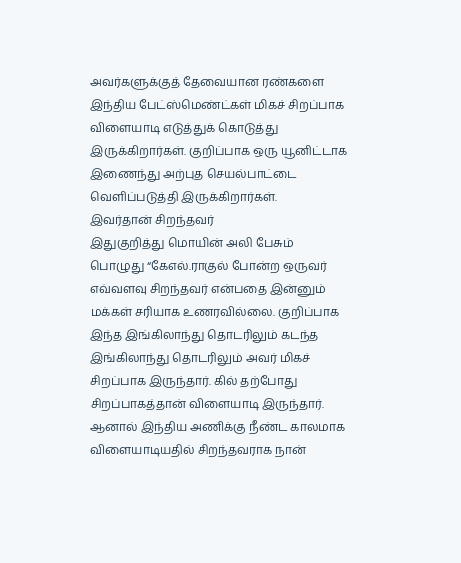அவர்களுக்குத் தேவையான ரண்களை இந்திய பேட்ஸ்மெண்ட்கள் மிகச் சிறப்பாக விளையாடி எடுத்துக் கொடுத்து இருக்கிறார்கள். குறிப்பாக ஒரு யூனிட்டாக இணைந்து அற்புத செயல்பாட்டை வெளிப்படுத்தி இருக்கிறார்கள்.
இவர்தான் சிறந்தவர்
இதுகுறித்து மொயின் அலி பேசும் பொழுது “கேஎல்.ராகுல் போன்ற ஒருவர் எவ்வளவு சிறந்தவர் என்பதை இன்னும் மக்கள் சரியாக உணரவில்லை. குறிப்பாக இந்த இங்கிலாந்து தொடரிலும் கடந்த இங்கிலாந்து தொடரிலும் அவர் மிகச் சிறப்பாக இருந்தார். கில் தற்போது சிறப்பாகத்தான் விளையாடி இருந்தார். ஆனால் இந்திய அணிக்கு நீண்ட காலமாக விளையாடியதில் சிறந்தவராக நான்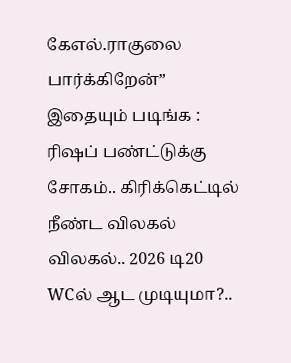கேஎல்.ராகுலை பார்க்கிறேன்”
இதையும் படிங்க : ரிஷப் பண்ட்டுக்கு சோகம்.. கிரிக்கெட்டில் நீண்ட விலகல் விலகல்.. 2026 டி20 WCல் ஆட முடியுமா?..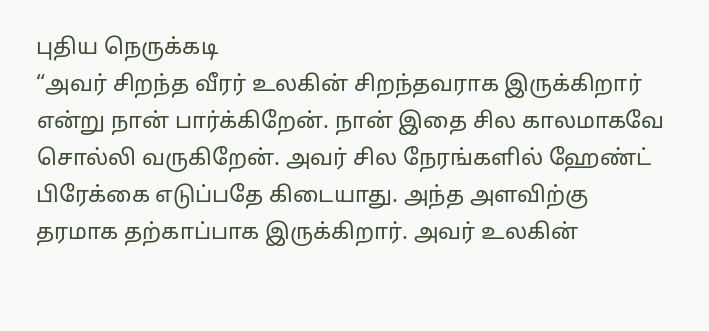புதிய நெருக்கடி
“அவர் சிறந்த வீரர் உலகின் சிறந்தவராக இருக்கிறார் என்று நான் பார்க்கிறேன். நான் இதை சில காலமாகவே சொல்லி வருகிறேன். அவர் சில நேரங்களில் ஹேண்ட் பிரேக்கை எடுப்பதே கிடையாது. அந்த அளவிற்கு தரமாக தற்காப்பாக இருக்கிறார். அவர் உலகின்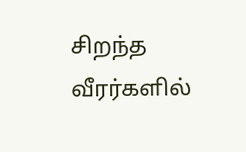சிறந்த வீரர்களில்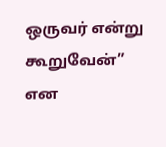ஒருவர் என்று கூறுவேன்” என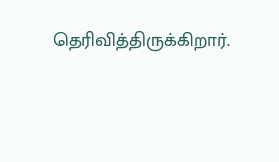தெரிவித்திருக்கிறார்.